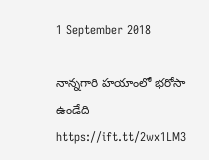1 September 2018

నాన్నగారి హయాంలో భరోసా ఉండేది https://ift.tt/2wx1LM3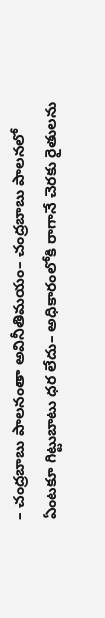– చంద్రబాబు పాలనంతా అవినీతిమయం– చంద్రబాబు పాలనలో ఏంటకూ గిట్టుబాటు ధర లేదు– అధికారంలోకి రాగానే చెరకు రైతులను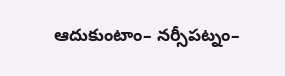ఆదుకుంటాం– నర్సీపట్నం–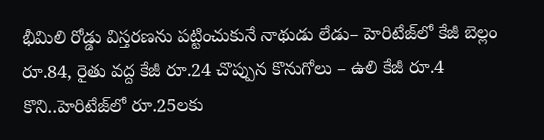భీమిలి రోడ్డు విస్తరణను పట్టించుకునే నాథుడు లేడు– హెరిటేజ్‌లో కేజీ బెల్లం రూ.84, రైతు వద్ద కేజీ రూ.24 చొప్పున కొనుగోలు – ఉలి కేజీ రూ.4 కొని..హెరిటేజ్‌లో రూ.25లకు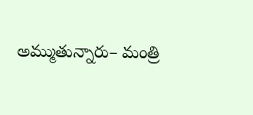అమ్ముతున్నారు– మంత్రి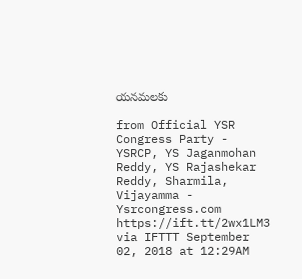యనమలకు

from Official YSR Congress Party - YSRCP, YS Jaganmohan Reddy, YS Rajashekar Reddy, Sharmila, Vijayamma - Ysrcongress.com https://ift.tt/2wx1LM3
via IFTTT September 02, 2018 at 12:29AM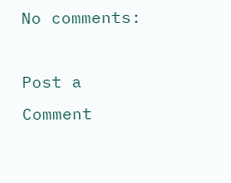No comments:

Post a Comment